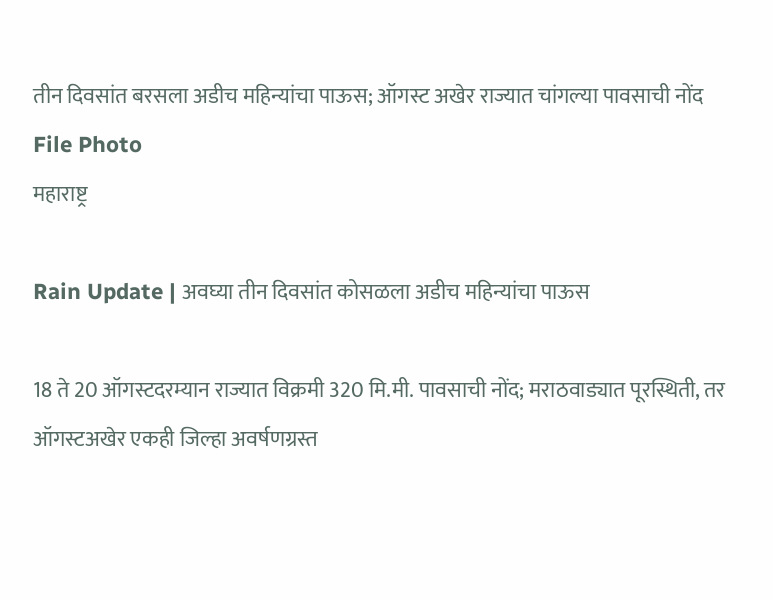तीन दिवसांत बरसला अडीच महिन्यांचा पाऊस; ऑगस्ट अखेर राज्यात चांगल्या पावसाची नोंद File Photo
महाराष्ट्र

Rain Update | अवघ्या तीन दिवसांत कोसळला अडीच महिन्यांचा पाऊस

18 ते 20 ऑगस्टदरम्यान राज्यात विक्रमी 320 मि.मी. पावसाची नोंद; मराठवाड्यात पूरस्थिती, तर ऑगस्टअखेर एकही जिल्हा अवर्षणग्रस्त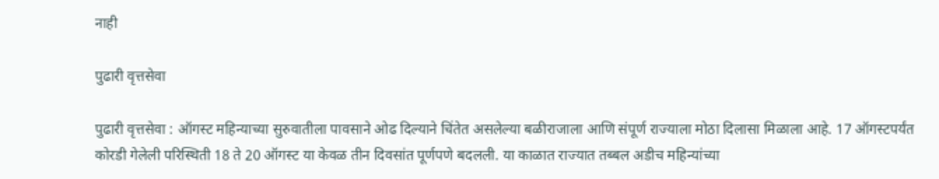नाही

पुढारी वृत्तसेवा

पुढारी वृत्तसेवा : ऑगस्ट महिन्याच्या सुरुवातीला पावसाने ओढ दिल्याने चिंतेत असलेल्या बळीराजाला आणि संपूर्ण राज्याला मोठा दिलासा मिळाला आहे. 17 ऑगस्टपर्यंत कोरडी गेलेली परिस्थिती 18 ते 20 ऑगस्ट या केवळ तीन दिवसांत पूर्णपणे बदलली. या काळात राज्यात तब्बल अडीच महिन्यांच्या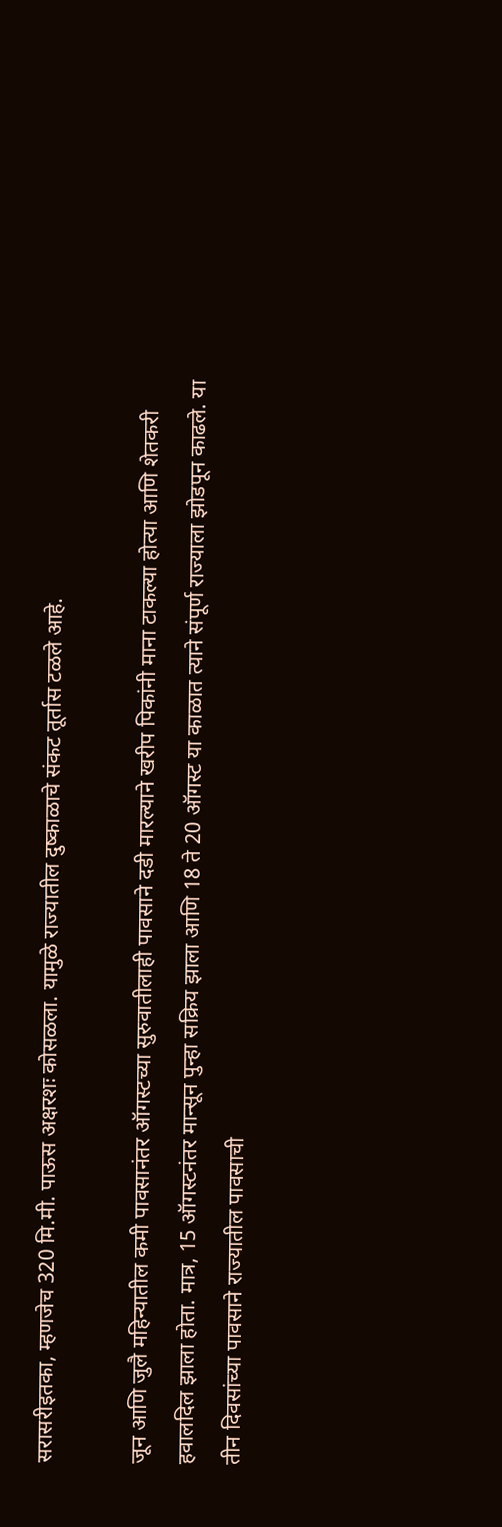सरासरीइतका, म्हणजेच 320 मि.मी. पाऊस अक्षरशः कोसळला. यामुळे राज्यातील दुष्काळाचे संकट तूर्तास टळले आहे.

जून आणि जुलै महिन्यातील कमी पावसानंतर ऑगस्टच्या सुरुवातीलाही पावसाने दडी मारल्याने खरीप पिकांनी माना टाकल्या होत्या आणि शेतकरी हवालदिल झाला होता. मात्र, 15 ऑगस्टनंतर मान्सून पुन्हा सक्रिय झाला आणि 18 ते 20 ऑगस्ट या काळात त्याने संपूर्ण राज्याला झोडपून काढले. या तीन दिवसांच्या पावसाने राज्यातील पावसाची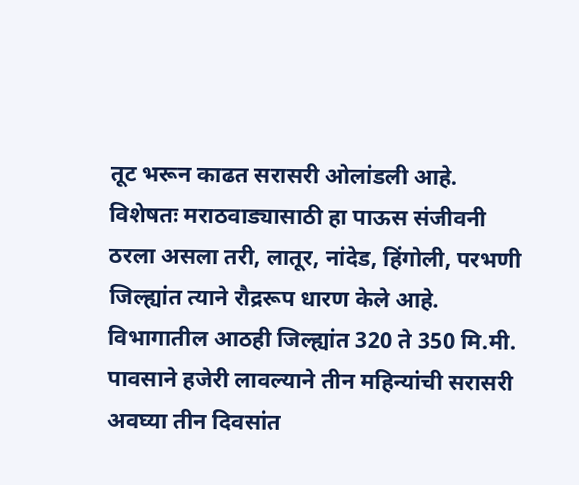तूट भरून काढत सरासरी ओलांडली आहे. विशेषतः मराठवाड्यासाठी हा पाऊस संजीवनी ठरला असला तरी, लातूर, नांदेड, हिंगोली, परभणी जिल्ह्यांत त्याने रौद्ररूप धारण केले आहे. विभागातील आठही जिल्ह्यांत 320 ते 350 मि.मी. पावसाने हजेरी लावल्याने तीन महिन्यांची सरासरी अवघ्या तीन दिवसांत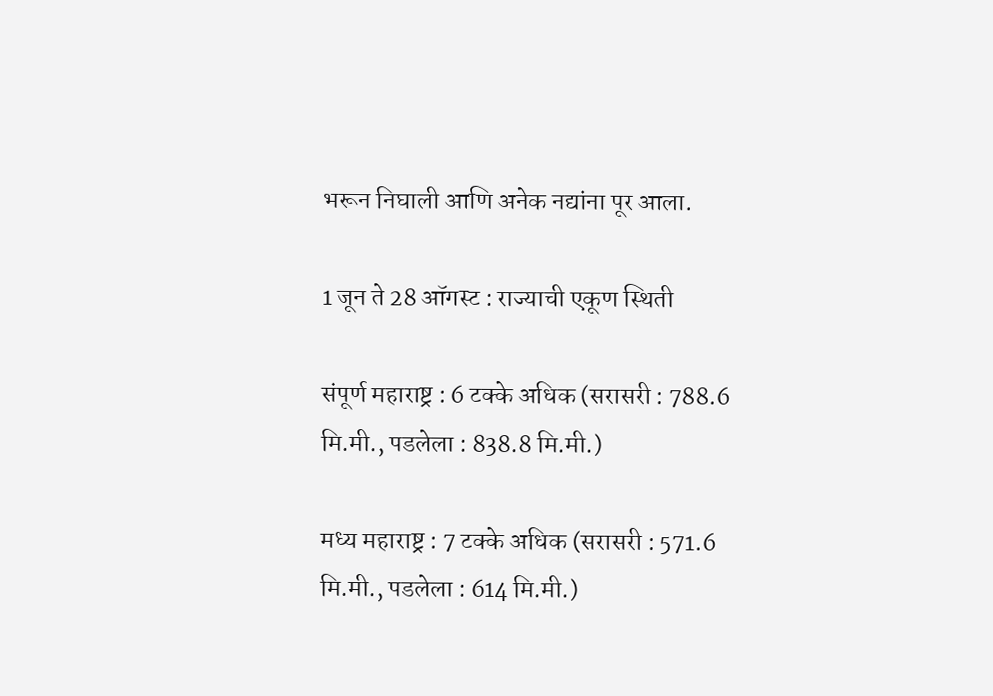भरून निघाली आणि अनेक नद्यांना पूर आला.

1 जून ते 28 ऑगस्ट : राज्याची एकूण स्थिती

संपूर्ण महाराष्ट्र : 6 टक्के अधिक (सरासरी : 788.6 मि.मी., पडलेला : 838.8 मि.मी.)

मध्य महाराष्ट्र : 7 टक्के अधिक (सरासरी : 571.6 मि.मी., पडलेला : 614 मि.मी.)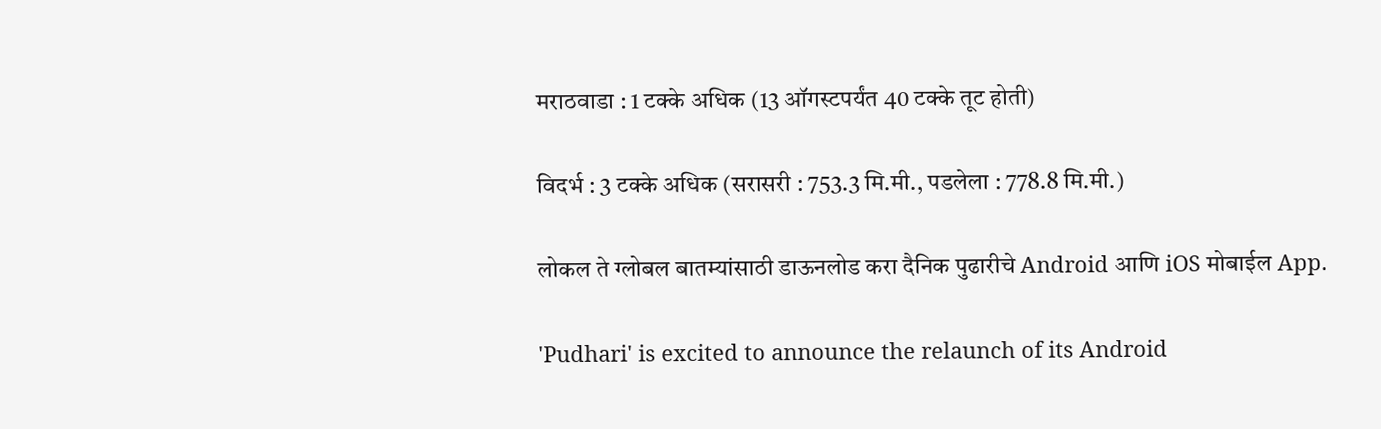मराठवाडा : 1 टक्के अधिक (13 ऑगस्टपर्यंत 40 टक्के तूट होती)

विदर्भ : 3 टक्के अधिक (सरासरी : 753.3 मि.मी., पडलेला : 778.8 मि.मी.)

लोकल ते ग्लोबल बातम्यांसाठी डाऊनलोड करा दैनिक पुढारीचे Android आणि iOS मोबाईल App.

'Pudhari' is excited to announce the relaunch of its Android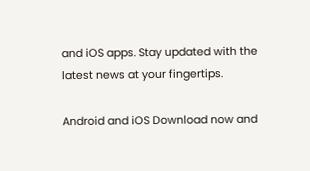and iOS apps. Stay updated with the latest news at your fingertips.

Android and iOS Download now and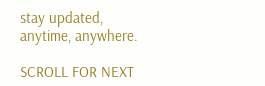stay updated, anytime, anywhere.

SCROLL FOR NEXT